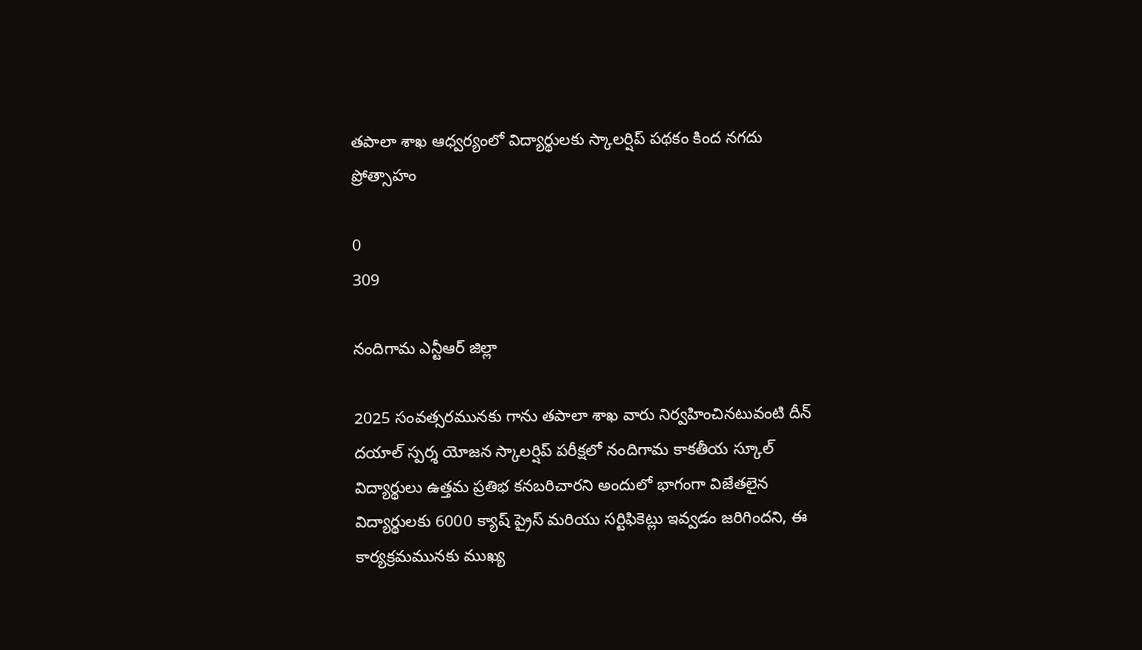తపాలా శాఖ ఆధ్వర్యంలో విద్యార్థులకు స్కాలర్షిప్ పథకం కింద నగదు ప్రోత్సాహం

0
309

నందిగామ ఎన్టీఆర్ జిల్లా

2025 సంవత్సరమునకు గాను తపాలా శాఖ వారు నిర్వహించినటువంటి దీన్ దయాల్ స్పర్శ యోజన స్కాలర్షిప్ పరీక్షలో నందిగామ కాకతీయ స్కూల్ విద్యార్థులు ఉత్తమ ప్రతిభ కనబరిచారని అందులో భాగంగా విజేతలైన విద్యార్థులకు 6000 క్యాష్ ప్రైస్ మరియు సర్టిఫికెట్లు ఇవ్వడం జరిగిందని, ఈ కార్యక్రమమునకు ముఖ్య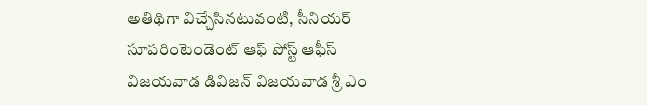అతిథిగా విచ్చేసినటువంటి, సీనియర్ సూపరింటెండెంట్ ఆఫ్ పోస్ట్ ఆఫీస్ విజయవాడ డివిజన్ విజయవాడ శ్రీ ఎం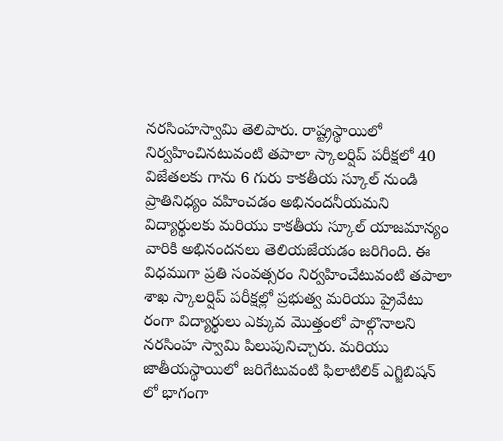నరసింహస్వామి తెలిపారు. రాష్ట్రస్థాయిలో నిర్వహించినటువంటి తపాలా స్కాలర్షిప్ పరీక్షలో 40 విజేతలకు గాను 6 గురు కాకతీయ స్కూల్ నుండి ప్రాతినిధ్యం వహించడం అభినందనీయమని విద్యార్థులకు మరియు కాకతీయ స్కూల్ యాజమాన్యం వారికి అభినందనలు తెలియజేయడం జరిగింది. ఈ విధముగా ప్రతి సంవత్సరం నిర్వహించేటువంటి తపాలా శాఖ స్కాలర్షిప్ పరీక్షల్లో ప్రభుత్వ మరియు ప్రైవేటు రంగా విద్యార్థులు ఎక్కువ మొత్తంలో పాల్గొనాలని నరసింహ స్వామి పిలుపునిచ్చారు. మరియు జాతీయస్థాయిలో జరిగేటువంటి ఫిలాటిలిక్ ఎగ్జిబిషన్ లో భాగంగా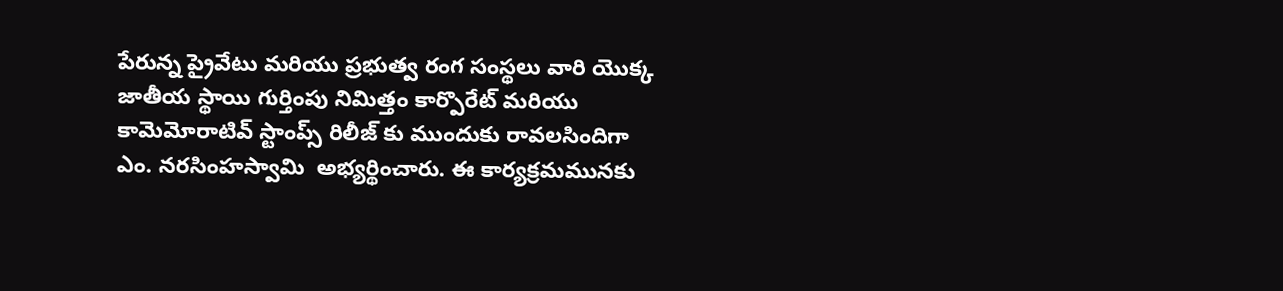పేరున్న ప్రైవేటు మరియు ప్రభుత్వ రంగ సంస్థలు వారి యొక్క జాతీయ స్థాయి గుర్తింపు నిమిత్తం కార్పొరేట్ మరియు కామెమోరాటివ్ స్టాంప్స్ రిలీజ్ కు ముందుకు రావలసిందిగా  ఎం. నరసింహస్వామి  అభ్యర్థించారు. ఈ కార్యక్రమమునకు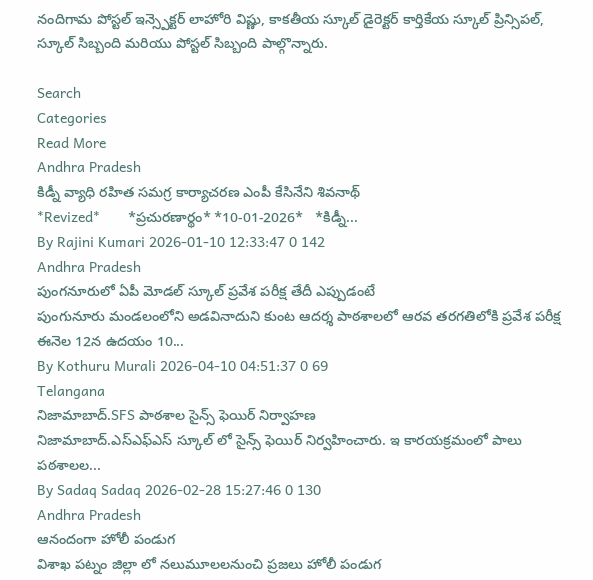నందిగామ పోస్టల్ ఇన్స్పెక్టర్ లాహోరి విష్ణు, కాకతీయ స్కూల్ డైరెక్టర్ కార్తికేయ స్కూల్ ప్రిన్సిపల్, స్కూల్ సిబ్బంది మరియు పోస్టల్ సిబ్బంది పాల్గొన్నారు.

Search
Categories
Read More
Andhra Pradesh
కిడ్నీ వ్యాధి రహిత సమగ్ర కార్యాచరణ ఎంపీ కేసినేని శివనాథ్
*Revized*       *ప్ర‌చుర‌ణార్థం* *10-01-2026*   *కిడ్నీ...
By Rajini Kumari 2026-01-10 12:33:47 0 142
Andhra Pradesh
పుంగనూరులో ఏపీ మోడల్ స్కూల్ ప్రవేశ పరీక్ష తేదీ ఎప్పుడంటే
పుంగునూరు మండలంలోని అడవినాదుని కుంట ఆదర్శ పాఠశాలలో ఆరవ తరగతిలోకి ప్రవేశ పరీక్ష ఈనెల 12న ఉదయం 10...
By Kothuru Murali 2026-04-10 04:51:37 0 69
Telangana
నిజామాబాద్.SFS పాఠశాల సైన్స్ ఫెయిర్ నిర్వాహణ
నిజామాబాద్.ఎస్ఎఫ్ఎస్ స్కూల్ లో సైన్స్ ఫెయిర్ నిర్వహించారు. ఇ కారయక్రమంలో పాలు పఠశాలల...
By Sadaq Sadaq 2026-02-28 15:27:46 0 130
Andhra Pradesh
ఆనందంగా హోలీ పండుగ
విశాఖ పట్నం జిల్లా లో నలుమూలలనుంచి ప్రజలు హోలీ పండుగ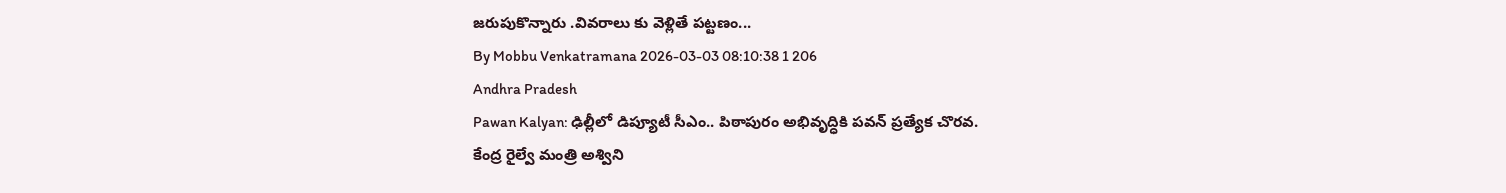జరుపుకొన్నారు .వివరాలు కు వెళ్లితే పట్టణం...
By Mobbu Venkatramana 2026-03-03 08:10:38 1 206
Andhra Pradesh
Pawan Kalyan: ఢిల్లీలో డిప్యూటీ సీఎం.. పిఠాపురం అభివృద్ధికి పవన్ ప్రత్యేక చొరవ.
కేంద్ర రైల్వే మంత్రి అశ్విని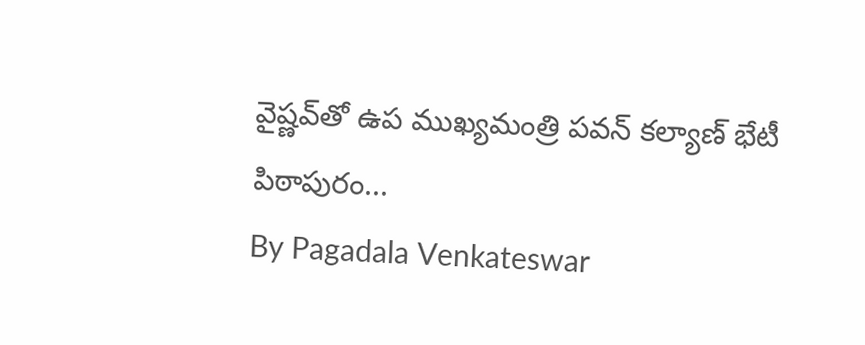వైష్ణవ్‌తో ఉప ముఖ్యమంత్రి పవన్ కల్యాణ్ భేటీ పిఠాపురం...
By Pagadala Venkateswar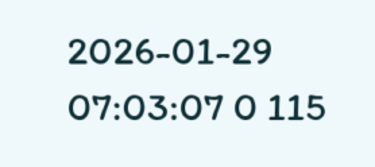2026-01-29 07:03:07 0 115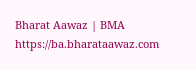Bharat Aawaz | BMA https://ba.bharataawaz.com